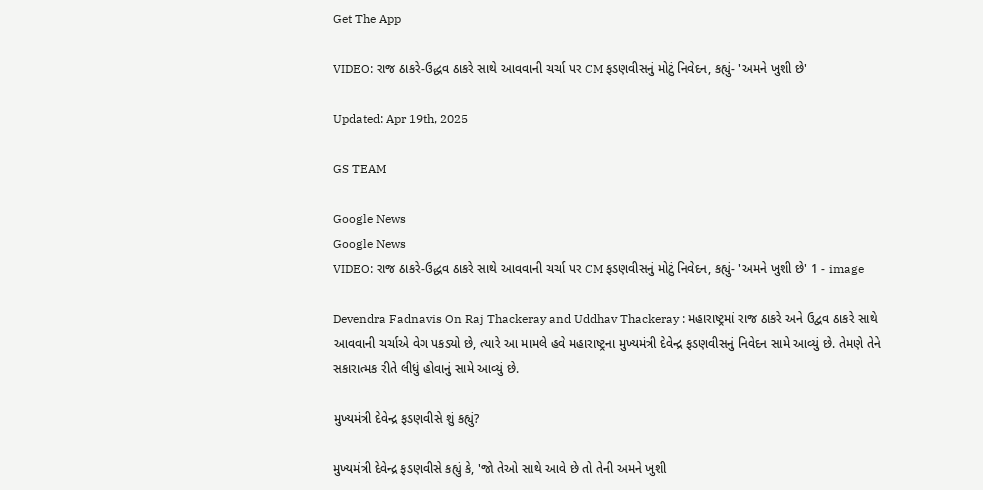Get The App

VIDEO: રાજ ઠાકરે-ઉદ્ધવ ઠાકરે સાથે આવવાની ચર્ચા પર CM ફડણવીસનું મોટું નિવેદન, કહ્યું- 'અમને ખુશી છે'

Updated: Apr 19th, 2025

GS TEAM

Google News
Google News
VIDEO: રાજ ઠાકરે-ઉદ્ધવ ઠાકરે સાથે આવવાની ચર્ચા પર CM ફડણવીસનું મોટું નિવેદન, કહ્યું- 'અમને ખુશી છે' 1 - image

Devendra Fadnavis On Raj Thackeray and Uddhav Thackeray : મહારાષ્ટ્રમાં રાજ ઠાકરે અને ઉદ્વવ ઠાકરે સાથે આવવાની ચર્ચાએ વેગ પકડ્યો છે, ત્યારે આ મામલે હવે મહારાષ્ટ્રના મુખ્યમંત્રી દેવેન્દ્ર ફડણવીસનું નિવેદન સામે આવ્યું છે. તેમણે તેને સકારાત્મક રીતે લીધું હોવાનું સામે આવ્યું છે.

મુખ્યમંત્રી દેવેન્દ્ર ફડણવીસે શું કહ્યું?

મુખ્યમંત્રી દેવેન્દ્ર ફડણવીસે કહ્યું કે, 'જો તેઓ સાથે આવે છે તો તેની અમને ખુશી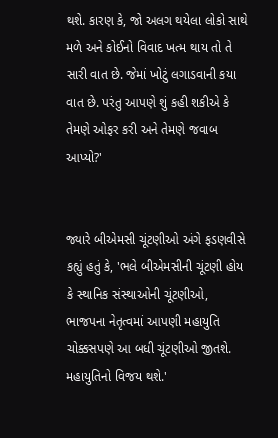થશે. કારણ કે, જો અલગ થયેલા લોકો સાથે મળે અને કોઈનો વિવાદ ખત્મ થાય તો તે સારી વાત છે. જેમાં ખોટું લગાડવાની કયા વાત છે. પરંતુ આપણે શું કહી શકીએ કે તેમણે ઓફર કરી અને તેમણે જવાબ આપ્યો?'


જ્યારે બીએમસી ચૂંટણીઓ અંગે ફડણવીસે કહ્યું હતું કે, 'ભલે બીએમસીની ચૂંટણી હોય કે સ્થાનિક સંસ્થાઓની ચૂંટણીઓ, ભાજપના નેતૃત્વમાં આપણી મહાયુતિ ચોક્કસપણે આ બધી ચૂંટણીઓ જીતશે. મહાયુતિનો વિજય થશે.'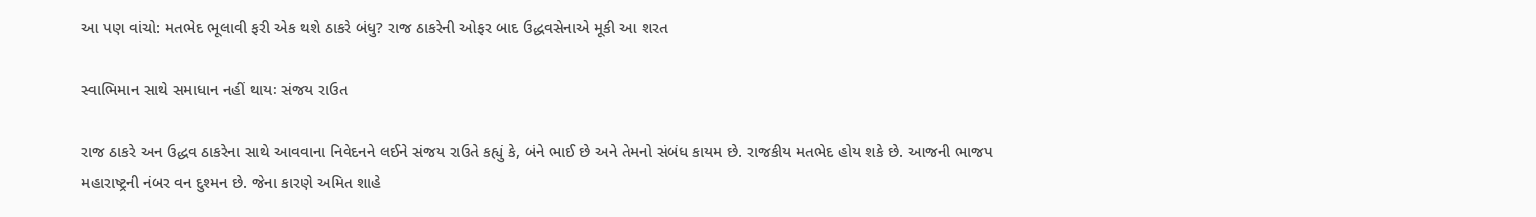આ પણ વાંચો: મતભેદ ભૂલાવી ફરી એક થશે ઠાકરે બંધુ? રાજ ઠાકરેની ઓફર બાદ ઉદ્ધવસેનાએ મૂકી આ શરત

સ્વાભિમાન સાથે સમાધાન નહીં થાયઃ સંજય રાઉત

રાજ ઠાકરે અન ઉદ્ધવ ઠાકરેના સાથે આવવાના નિવેદનને લઈને સંજય રાઉતે કહ્યું કે, બંને ભાઈ છે અને તેમનો સંબંધ કાયમ છે. રાજકીય મતભેદ હોય શકે છે. આજની ભાજપ મહારાષ્ટ્રની નંબર વન દુશ્મન છે. જેના કારણે અમિત શાહે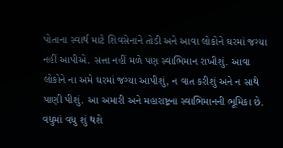પોતાના સ્વાર્થ માટે શિવસેનાને તોડી અને આવા લોકોને ઘરમાં જગ્યા નહીં આપીએ. સત્તા નહીં મળે પણ સ્વાભિમાન રાખીશું. આવા લોકોને ના અમે ઘરમાં જગ્યા આપીશું, ન વાત કરીશું અને ન સાથે પાણી પીશું. આ અમારી અને મહારાષ્ટ્રના સ્વાભિમાનની ભૂમિકા છે. વધુમાં વધુ શું થશે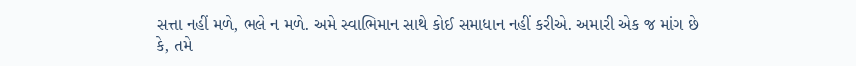સત્તા નહીં મળે, ભલે ન મળે. અમે સ્વાભિમાન સાથે કોઈ સમાધાન નહીં કરીએ. અમારી એક જ માંગ છે કે, તમે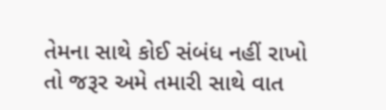તેમના સાથે કોઈ સંબંધ નહીં રાખો તો જરૂર અમે તમારી સાથે વાત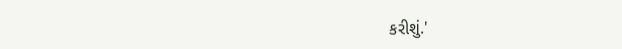કરીશું.'